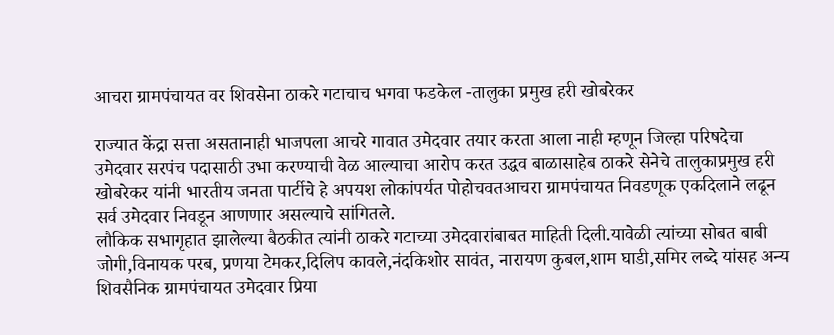आचरा ग्रामपंचायत वर शिवसेना ठाकरे गटाचाच भगवा फडकेल -तालुका प्रमुख हरी खोबरेकर

राज्यात केंद्रा सत्ता असतानाही भाजपला आचरे गावात उमेदवार तयार करता आला नाही म्हणून जिल्हा परिषदेचा उमेदवार सरपंच पदासाठी उभा करण्याची वेळ आल्याचा आरोप करत उद्धव बाळासाहेब ठाकरे सेनेचे तालुकाप्रमुख हरी खोबरेकर यांनी भारतीय जनता पार्टीचे हे अपयश लोकांपर्यत पोहोचवतआचरा ग्रामपंचायत निवडणूक एकदिलाने लढून सर्व उमेदवार निवडून आणणार असल्याचे सांगितले.
लौकिक सभागृहात झालेल्या बैठकीत त्यांनी ठाकरे गटाच्या उमेदवारांबाबत माहिती दिली.यावेळी त्यांच्या सोबत बाबी जोगी,विनायक परब, प्रणया टेमकर,दिलिप कावले,नंदकिशोर सावंत, नारायण कुबल,शाम घाडी,समिर लब्दे यांसह अन्य शिवसैनिक ग्रामपंचायत उमेदवार प्रिया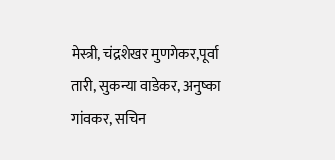मेस्त्री, चंद्रशेखर मुणगेकर,पूर्वा तारी, सुकन्या वाडेकर, अनुष्का गांवकर, सचिन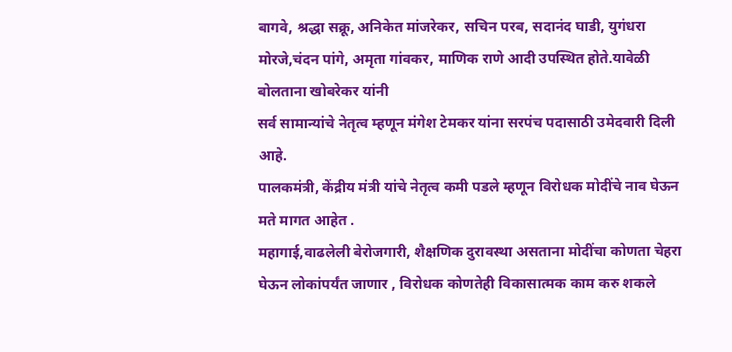बागवे, श्रद्धा सक्रू, अनिकेत मांजरेकर, सचिन परब, सदानंद घाडी, युगंधरा मोरजे,चंदन पांगे, अमृता गांवकर, माणिक राणे आदी उपस्थित होते.यावेळी बोलताना खोबरेकर यांनी
सर्व सामान्यांचे नेतृत्व म्हणून मंगेश टेमकर यांना सरपंच पदासाठी उमेदवारी दिली आहे.
पालकमंत्री, केंद्रीय मंत्री यांचे नेतृत्व कमी पडले म्हणून विरोधक मोदींचे नाव घेऊन मते मागत आहेत .
महागाई,वाढलेली बेरोजगारी, शैक्षणिक दुरावस्था असताना मोदींचा कोणता चेहरा घेऊन लोकांपर्यंत जाणार , विरोधक कोणतेही विकासात्मक काम करु शकले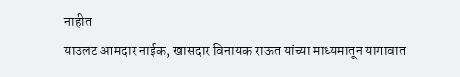नाहीत
याउलट आमदार नाईक, खासदार विनायक राऊत यांच्या माध्यमातून यागावात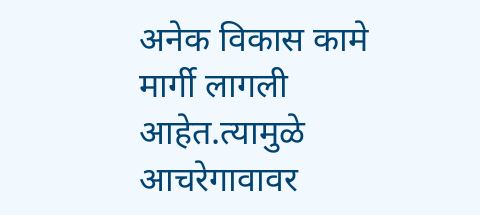अनेक विकास कामे मार्गी लागली आहेत.त्यामुळे आचरेगावावर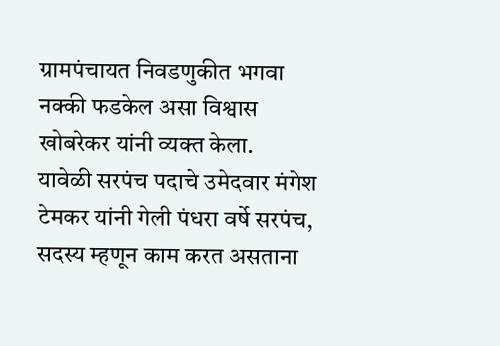ग्रामपंचायत निवडणुकीत भगवा नक्की फडकेल असा विश्वास खोबरेकर यांनी व्यक्त केला.
यावेळी सरपंच पदाचे उमेदवार मंगेश टेमकर यांनी गेली पंधरा वर्षे सरपंच, सदस्य म्हणून काम करत असताना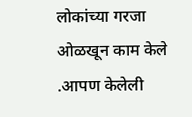लोकांच्या गरजा ओळखून काम केले .आपण केलेली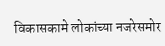विकासकामे लोकांच्या नजरेसमोर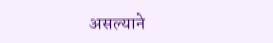असल्याने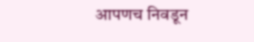आपणच निवडून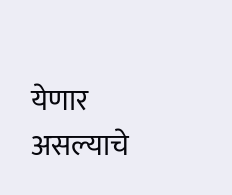येणार असल्याचे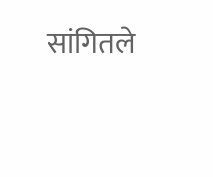सांगितले